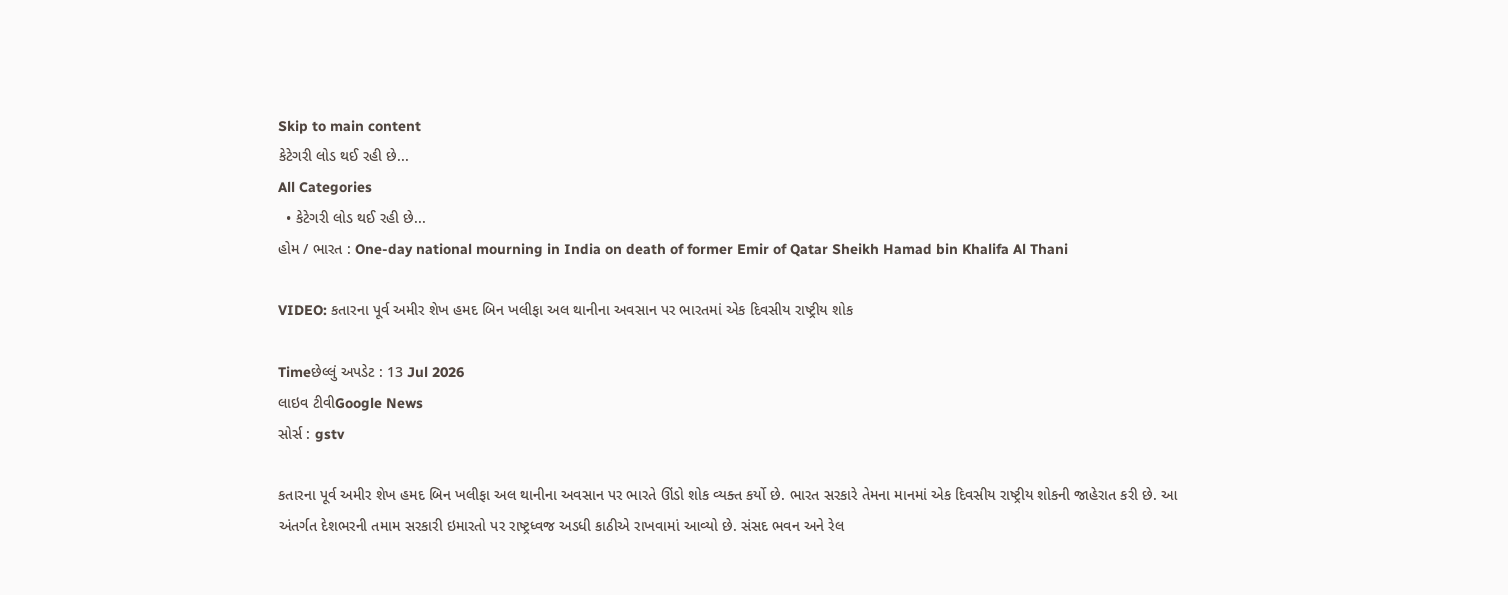Skip to main content
કેટેગરી લોડ થઈ રહી છે...
All Categories
  • કેટેગરી લોડ થઈ રહી છે...
હોમ / ભારત : One-day national mourning in India on death of former Emir of Qatar Sheikh Hamad bin Khalifa Al Thani

VIDEO: કતારના પૂર્વ અમીર શેખ હમદ બિન ખલીફા અલ થાનીના અવસાન પર ભારતમાં એક દિવસીય રાષ્ટ્રીય શોક

Timeછેલ્લું અપડેટ : 13 Jul 2026
લાઇવ ટીવીGoogle News
સોર્સ : gstv

કતારના પૂર્વ અમીર શેખ હમદ બિન ખલીફા અલ થાનીના અવસાન પર ભારતે ઊંડો શોક વ્યક્ત કર્યો છે. ભારત સરકારે તેમના માનમાં એક દિવસીય રાષ્ટ્રીય શોકની જાહેરાત કરી છે. આ અંતર્ગત દેશભરની તમામ સરકારી ઇમારતો પર રાષ્ટ્રધ્વજ અડધી કાઠીએ રાખવામાં આવ્યો છે. સંસદ ભવન અને રેલ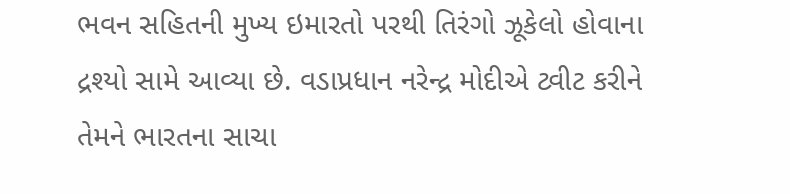ભવન સહિતની મુખ્ય ઇમારતો પરથી તિરંગો ઝૂકેલો હોવાના દ્રશ્યો સામે આવ્યા છે. વડાપ્રધાન નરેન્દ્ર મોદીએ ટ્વીટ કરીને તેમને ભારતના સાચા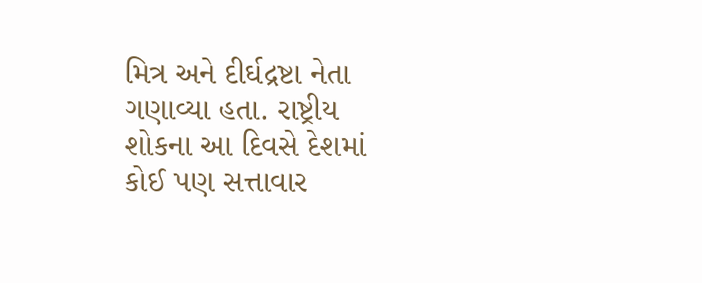મિત્ર અને દીર્ઘદ્રષ્ટા નેતા ગણાવ્યા હતા. રાષ્ટ્રીય શોકના આ દિવસે દેશમાં કોઈ પણ સત્તાવાર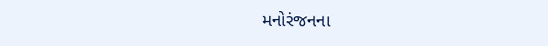મનોરંજનના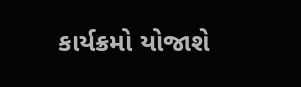કાર્યક્રમો યોજાશે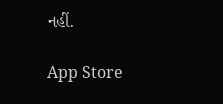નહીં.

App Store